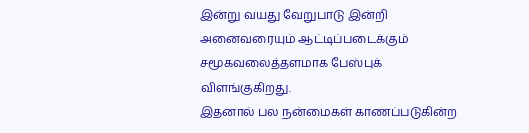இன்று வயது வேறுபாடு இன்றி அனைவரையும் ஆட்டிப்படைக்கும் சமூகவலைத்தளமாக பேஸ்புக் விளங்குகிறது.
இதனால் பல நன்மைகள் காணப்படுகின்ற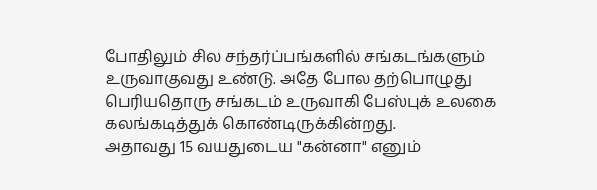போதிலும் சில சந்தர்ப்பங்களில் சங்கடங்களும் உருவாகுவது உண்டு. அதே போல தற்பொழுது பெரியதொரு சங்கடம் உருவாகி பேஸ்புக் உலகை கலங்கடித்துக் கொண்டிருக்கின்றது.
அதாவது 15 வயதுடைய "கன்னா" எனும்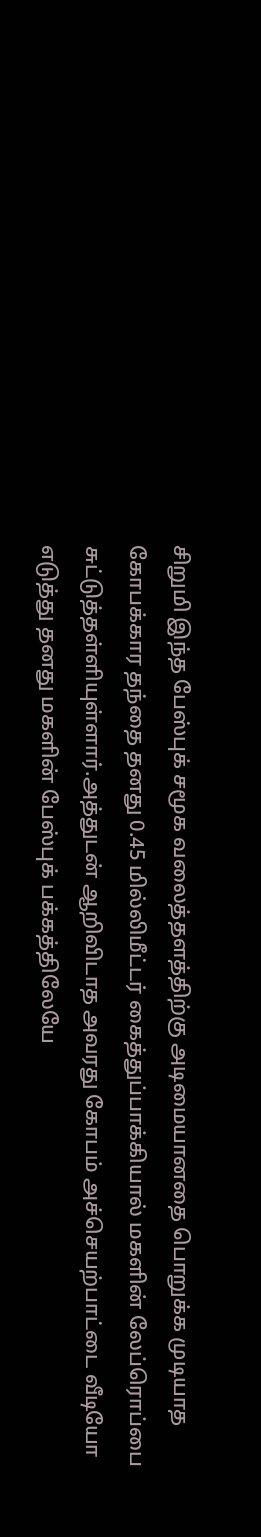சிறுமி இந்த பேஸ்புக் சமூக வலைத்தளத்திற்கு அடிமையானதை பொறுக்க முடியாத கோபக்கார தந்தை தனது 0.45 மில்லிமீட்டர் கைத்துப்பாக்கியால் மகளின் லேப்ரொப்பை சுட்டுத்தள்ளியுள்ளார்.அத்துடன் ஆறிவிடாத அவரது கோபம் அச்செயற்பாட்டை வீடியோ எடுத்து தனது மகளின் பேஸ்புக் பக்கத்திலேயே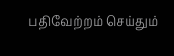பதிவேற்றம் செய்தும்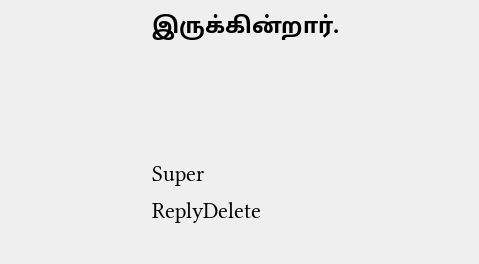இருக்கின்றார்.



Super
ReplyDelete